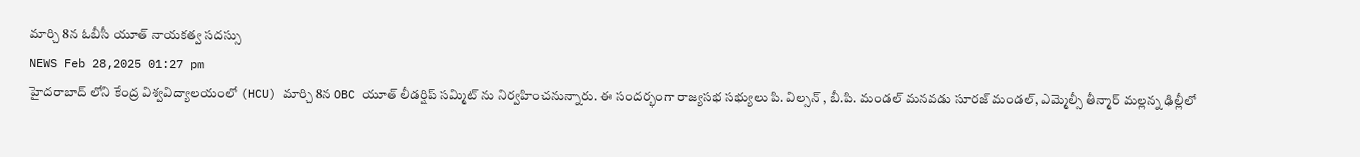మార్చి 8న ఓబీసీ యూత్ నాయకత్వ సదస్సు
NEWS Feb 28,2025 01:27 pm
హైదరాబాద్ లోని కేంద్ర విశ్వవిద్యాలయంలో (HCU) మార్చి 8న OBC యూత్ లీడర్షిప్ సమ్మిట్ ను నిర్వహించనున్నారు. ఈ సందర్భంగా రాజ్యసభ సభ్యులు పి. విల్సన్ , బీ.పి. మండల్ మనవడు సూరజ్ మండల్, ఎమ్మెల్సీ తీన్మార్ మల్లన్న ఢిల్లీలో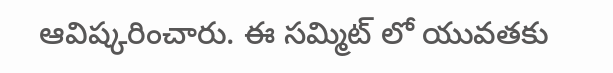ఆవిష్కరించారు. ఈ సమ్మిట్ లో యువతకు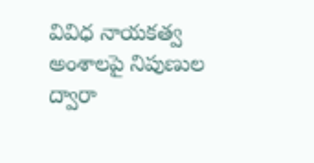వివిధ నాయకత్వ అంశాలపై నిపుణుల ద్వారా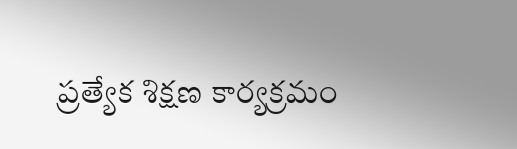ప్రత్యేక శిక్షణ కార్యక్రమం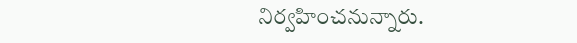నిర్వహించనున్నారు.